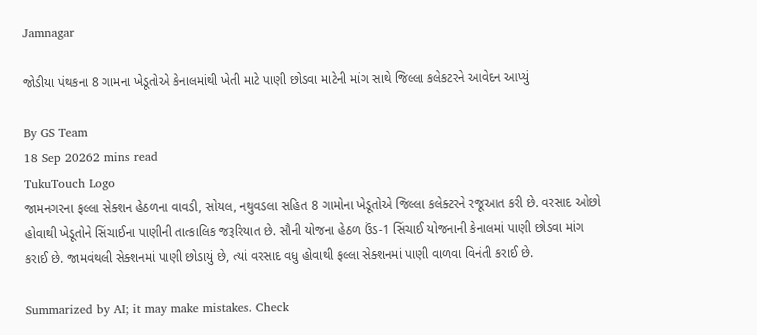Jamnagar

જોડીયા પંથકના 8 ગામના ખેડૂતોએ કેનાલમાંથી ખેતી માટે પાણી છોડવા માટેની માંગ સાથે જિલ્લા કલેકટરને આવેદન આપ્યું

By GS Team
18 Sep 20262 mins read
TukuTouch Logo
જામનગરના ફલ્લા સેક્શન હેઠળના વાવડી, સોયલ, નથુવડલા સહિત 8 ગામોના ખેડૂતોએ જિલ્લા કલેક્ટરને રજૂઆત કરી છે. વરસાદ ઓછો હોવાથી ખેડૂતોને સિંચાઈના પાણીની તાત્કાલિક જરૂરિયાત છે. સૌની યોજના હેઠળ ઉંડ-1 સિંચાઈ યોજનાની કેનાલમાં પાણી છોડવા માંગ કરાઈ છે. જામવંથલી સેક્શનમાં પાણી છોડાયું છે, ત્યાં વરસાદ વધુ હોવાથી ફલ્લા સેક્શનમાં પાણી વાળવા વિનંતી કરાઈ છે.

Summarized by AI; it may make mistakes. Check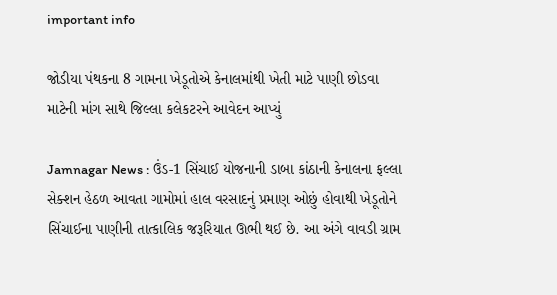important info

જોડીયા પંથકના 8 ગામના ખેડૂતોએ કેનાલમાંથી ખેતી માટે પાણી છોડવા માટેની માંગ સાથે જિલ્લા કલેકટરને આવેદન આપ્યું

Jamnagar News : ઉંડ-1 સિંચાઈ યોજનાની ડાબા કાંઠાની કેનાલના ફલ્લા સેક્શન હેઠળ આવતા ગામોમાં હાલ વરસાદનું પ્રમાણ ઓછું હોવાથી ખેડૂતોને સિંચાઈના પાણીની તાત્કાલિક જરૂરિયાત ઊભી થઈ છે. આ અંગે વાવડી ગ્રામ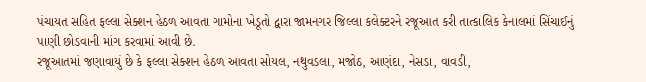પંચાયત સહિત ફલ્લા સેક્શન હેઠળ આવતા ગામોના ખેડૂતો દ્વારા જામનગર જિલ્લા કલેક્ટરને રજૂઆત કરી તાત્કાલિક કેનાલમાં સિંચાઈનું પાણી છોડવાની માંગ કરવામાં આવી છે.
રજૂઆતમાં જણાવાયું છે કે ફલ્લા સેક્શન હેઠળ આવતા સોયલ, નથુવડલા, મજોઠ, આણંદા, નેસડા, વાવડી,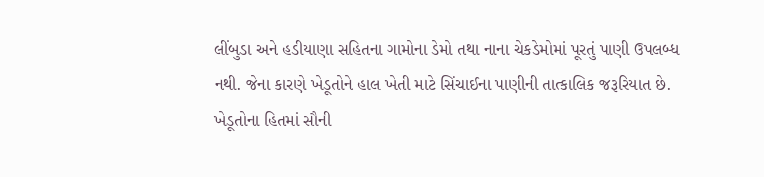લીંબુડા અને હડીયાણા સહિતના ગામોના ડેમો તથા નાના ચેકડેમોમાં પૂરતું પાણી ઉપલબ્ધ નથી. જેના કારણે ખેડૂતોને હાલ ખેતી માટે સિંચાઈના પાણીની તાત્કાલિક જરૂરિયાત છે. ખેડૂતોના હિતમાં સૌની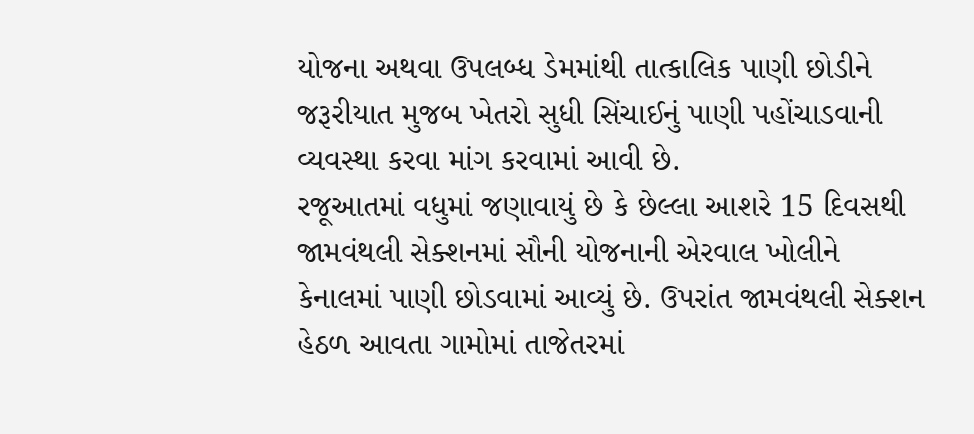યોજના અથવા ઉપલબ્ધ ડેમમાંથી તાત્કાલિક પાણી છોડીને જરૂરીયાત મુજબ ખેતરો સુધી સિંચાઈનું પાણી પહોંચાડવાની વ્યવસ્થા કરવા માંગ કરવામાં આવી છે.
રજૂઆતમાં વધુમાં જણાવાયું છે કે છેલ્લા આશરે 15 દિવસથી જામવંથલી સેક્શનમાં સૌની યોજનાની એરવાલ ખોલીને કેનાલમાં પાણી છોડવામાં આવ્યું છે. ઉપરાંત જામવંથલી સેક્શન હેઠળ આવતા ગામોમાં તાજેતરમાં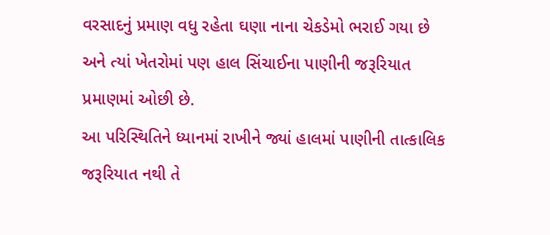વરસાદનું પ્રમાણ વધુ રહેતા ઘણા નાના ચેકડેમો ભરાઈ ગયા છે અને ત્યાં ખેતરોમાં પણ હાલ સિંચાઈના પાણીની જરૂરિયાત પ્રમાણમાં ઓછી છે.
આ પરિસ્થિતિને ધ્યાનમાં રાખીને જ્યાં હાલમાં પાણીની તાત્કાલિક જરૂરિયાત નથી તે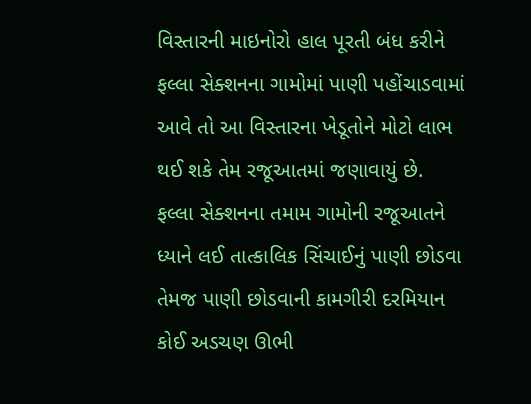વિસ્તારની માઇનોરો હાલ પૂરતી બંધ કરીને ફલ્લા સેક્શનના ગામોમાં પાણી પહોંચાડવામાં આવે તો આ વિસ્તારના ખેડૂતોને મોટો લાભ થઈ શકે તેમ રજૂઆતમાં જણાવાયું છે.
ફલ્લા સેક્શનના તમામ ગામોની રજૂઆતને ધ્યાને લઈ તાત્કાલિક સિંચાઈનું પાણી છોડવા તેમજ પાણી છોડવાની કામગીરી દરમિયાન કોઈ અડચણ ઊભી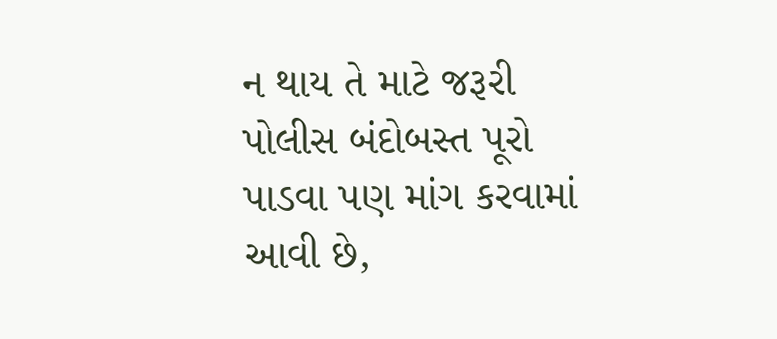ન થાય તે માટે જરૂરી પોલીસ બંદોબસ્ત પૂરો પાડવા પણ માંગ કરવામાં આવી છે,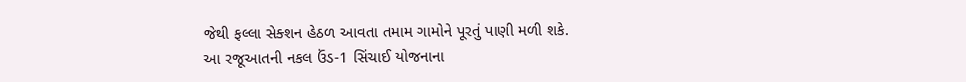જેથી ફલ્લા સેક્શન હેઠળ આવતા તમામ ગામોને પૂરતું પાણી મળી શકે.
આ રજૂઆતની નકલ ઉંડ-1 સિંચાઈ યોજનાના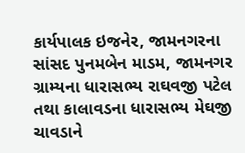કાર્યપાલક ઇજનેર, જામનગરના સાંસદ પુનમબેન માડમ, જામનગર ગ્રામ્યના ધારાસભ્ય રાઘવજી પટેલ તથા કાલાવડના ધારાસભ્ય મેઘજી ચાવડાને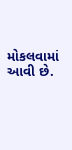મોકલવામાં આવી છે.